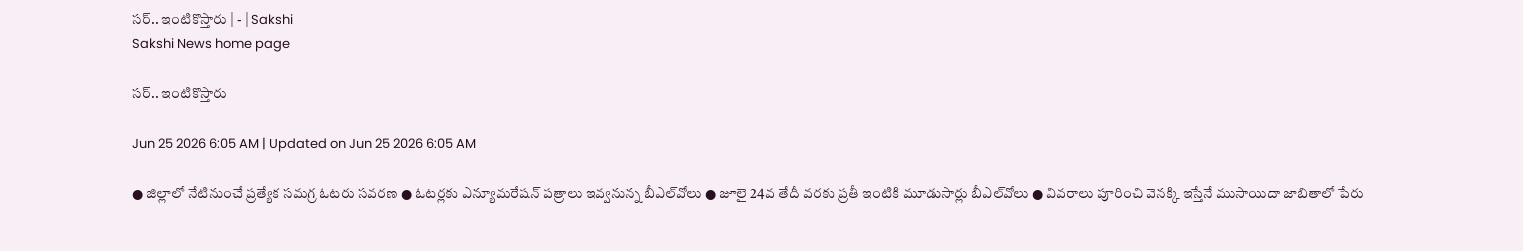సర్‌.. ఇంటికొస్తారు | - | Sakshi
Sakshi News home page

సర్‌.. ఇంటికొస్తారు

Jun 25 2026 6:05 AM | Updated on Jun 25 2026 6:05 AM

● జిల్లాలో నేటినుంచే ప్రత్యేక సమగ్ర ఓటరు సవరణ ● ఓటర్లకు ఎన్యూమరేషన్‌ పత్రాలు ఇవ్వనున్న బీఎల్‌వోలు ● జూలై 24వ తేదీ వరకు ప్రతీ ఇంటికి మూడుసార్లు బీఎల్‌వోలు ● వివరాలు పూరించి వెనక్కి ఇస్తేనే ముసాయిదా జాబితాలో పేరు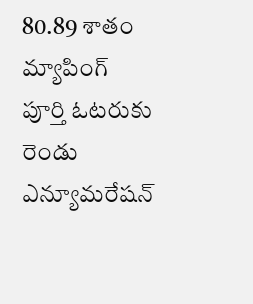80.89 శాతం మ్యాపింగ్‌ పూర్తి ఓటరుకు రెండు ఎన్యూమరేషన్‌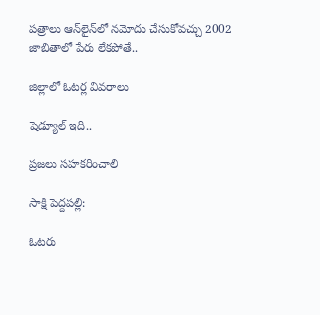పత్రాలు ఆన్‌లైన్‌లో నమోదు చేసుకోవచ్చు 2002 జాబితాలో పేరు లేకపోతే..

జిల్లాలో ఓటర్ల వివరాలు

షెడ్యూల్‌ ఇది..

ప్రజలు సహకరించాలి

సాక్షి పెద్దపల్లి:

ఓటరు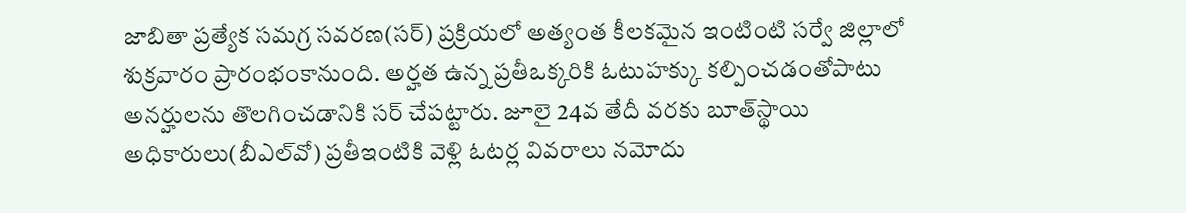జాబితా ప్రత్యేక సమగ్ర సవరణ(సర్‌) ప్రక్రియలో అత్యంత కీలకమైన ఇంటింటి సర్వే జిల్లాలో శుక్రవారం ప్రారంభంకానుంది. అర్హత ఉన్న ప్రతీఒక్కరికి ఓటుహక్కు కల్పించడంతోపాటు అనర్హులను తొలగించడానికి సర్‌ చేపట్టారు. జూలై 24వ తేదీ వరకు బూత్‌స్థాయి అధికారులు(బీఎల్‌వో) ప్రతీఇంటికి వెళ్లి ఓటర్ల వివరాలు నమోదు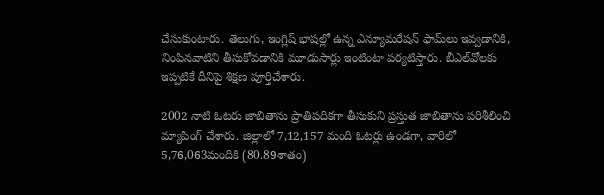చేసుకుంటారు. తెలుగు, ఇంగ్లిష్‌ భాషల్లో ఉన్న ఎన్యూమరేషన్‌ ఫామ్‌లు ఇవ్వడానికి, నింపినవాటిని తీసుకోవడానికి మూడుసార్లు ఇంటింటా పర్యటిస్తారు. బీఎల్‌వోలకు ఇప్పటికే దీనిపై శిక్షణ పూర్తిచేశారు.

2002 నాటి ఓటరు జాబితాను ప్రాతిపదికగా తీసుకుని ప్రస్తుత జాబితాను పరిశీలించి మ్యాపింగ్‌ చేశారు. జిల్లాలో 7,12,157 మంది ఓటర్లు ఉండగా, వారిలో 5,76,063మందికి (80.89శాతం)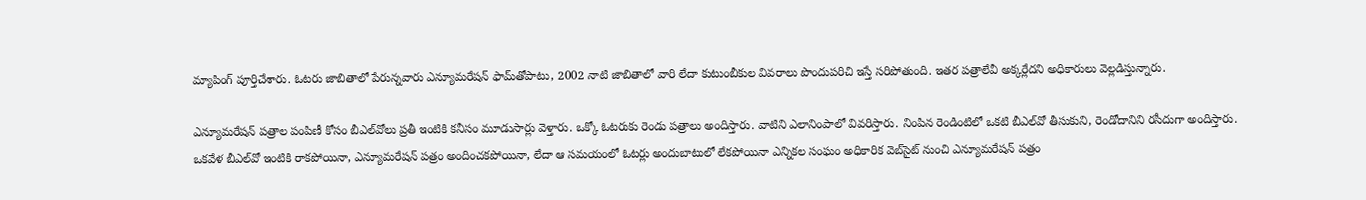మ్యాపింగ్‌ పూర్తిచేశారు. ఓటరు జాబితాలో పేరున్నవారు ఎన్యూమరేషన్‌ ఫామ్‌తోపాటు, 2002 నాటి జాబితాలో వారి లేదా కుటుంబీకుల వివరాలు పొందుపరిచి ఇస్తే సరిపోతుంది. ఇతర పత్రాలేవీ అక్కర్లేదని అధికారులు వెల్లడిస్తున్నారు.

ఎన్యూమరేషన్‌ పత్రాల పంపిణీ కోసం బీఎల్‌వోలు ప్రతీ ఇంటికి కనీసం మూడుసార్లు వెళ్తారు. ఒక్కో ఓటరుకు రెండు పత్రాలు అందిస్తారు. వాటిని ఎలానింపాలో వివరిస్తారు. నింపిన రెండింటిలో ఒకటి బీఎల్‌వో తీసుకుని, రెండోదానిని రసీదుగా అందిస్తారు. ఒకవేళ బీఎల్‌వో ఇంటికి రాకపోయినా, ఎన్యూమరేషన్‌ పత్రం అందించకపోయినా, లేదా ఆ సమయంలో ఓటర్లు అందుబాటులో లేకపోయినా ఎన్నికల సంఘం అధికారిక వెబ్‌సైట్‌ నుంచి ఎన్యూమరేషన్‌ పత్రం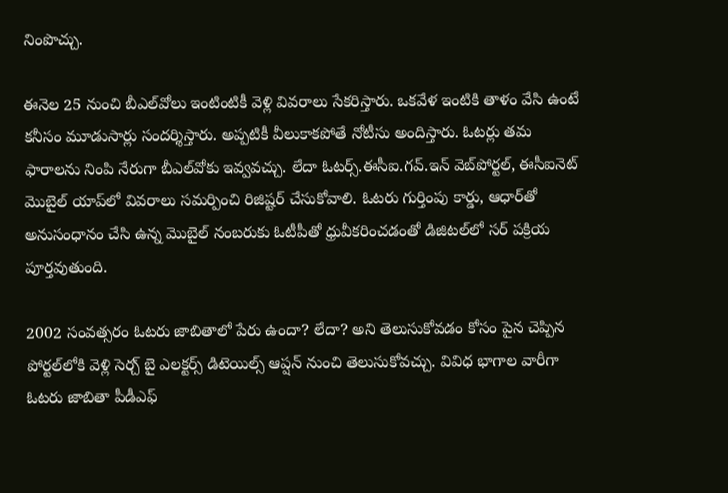నింపొచ్చు.

ఈనెల 25 నుంచి బీఎల్‌వోలు ఇంటింటికీ వెళ్లి వివరాలు సేకరిస్తారు. ఒకవేళ ఇంటికి తాళం వేసి ఉంటే కనీసం మూడుసార్లు సందర్శిస్తారు. అప్పటికీ వీలుకాకపోతే నోటీసు అందిస్తారు. ఓటర్లు తమ ఫారాలను నింపి నేరుగా బీఎల్‌వోకు ఇవ్వవచ్చు. లేదా ఓటర్స్‌.ఈసీఐ.గవ్‌.ఇన్‌ వెబ్‌పోర్టల్‌, ఈసీఐనెట్‌ మొబైల్‌ యాప్‌లో వివరాలు సమర్పించి రిజిష్టర్‌ చేసుకోవాలి. ఓటరు గుర్తింపు కార్డు, ఆధార్‌తో అనుసంధానం చేసి ఉన్న మొబైల్‌ నంబరుకు ఓటీపీతో ధ్రువీకరించడంతో డిజిటల్‌లో సర్‌ పక్రియ పూర్తవుతుంది.

2002 సంవత్సరం ఓటరు జాబితాలో పేరు ఉందా? లేదా? అని తెలుసుకోవడం కోసం పైన చెప్పిన పోర్టల్‌లోకి వెళ్లి సెర్చ్‌ బై ఎలక్టర్స్‌ డిటెయిల్స్‌ ఆప్షన్‌ నుంచి తెలుసుకోవచ్చు. వివిధ భాగాల వారీగా ఓటరు జాబితా పీడీఎఫ్‌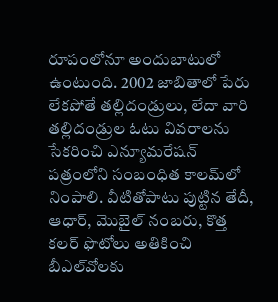రూపంలోనూ అందుబాటులో ఉంటుంది. 2002 జాబితాలో పేరు లేకపోతే తల్లిదండ్రులు, లేదా వారి తల్లిదండ్రుల ఓటు వివరాలను సేకరించి ఎన్యూమరేషన్‌ పత్రంలోని సంబంధిత కాలమ్‌లో నింపాలి. వీటితోపాటు పుట్టిన తేదీ, ఆధార్‌, మొబైల్‌ నంబరు, కొత్త కలర్‌ ఫొటోలు అతికించి బీఎల్‌వోలకు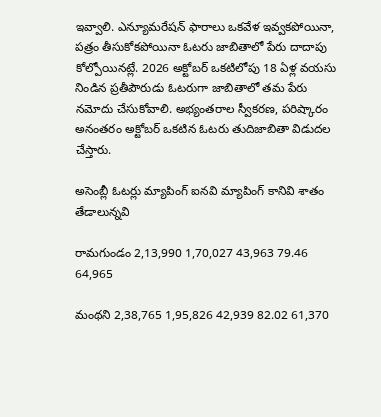ఇవ్వాలి. ఎన్యూమరేషన్‌ ఫారాలు ఒకవేళ ఇవ్వకపోయినా, పత్రం తీసుకోకపోయినా ఓటరు జాబితాలో పేరు దాదాపు కోల్పోయినట్లే. 2026 అక్టోబర్‌ ఒకటిలోపు 18 ఏళ్ల వయసు నిండిన ప్రతీపౌరుడు ఓటరుగా జాబితాలో తమ పేరు నమోదు చేసుకోవాలి. అభ్యంతరాల స్వీకరణ, పరిష్కారం అనంతరం అక్టోబర్‌ ఒకటిన ఓటరు తుదిజాబితా విడుదల చేస్తారు.

అసెంబ్లీ ఓటర్లు మ్యాపింగ్‌ ఐనవి మ్యాపింగ్‌ కానివి శాతం తేడాలున్నవి

రామగుండం 2,13,990 1,70,027 43,963 79.46 64,965

మంథని 2,38,765 1,95,826 42,939 82.02 61,370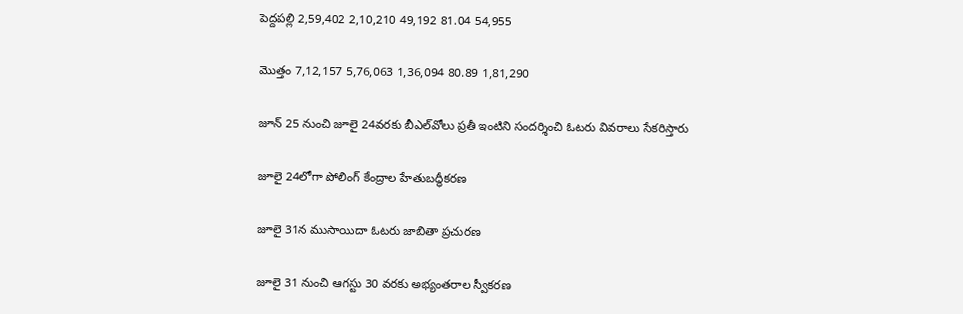పెద్దపల్లి 2,59,402 2,10,210 49,192 81.04 54,955

మొత్తం 7,12,157 5,76,063 1,36,094 80.89 1,81,290

జూన్‌ 25 నుంచి జూలై 24వరకు బీఎల్‌వోలు ప్రతీ ఇంటిని సందర్శించి ఓటరు వివరాలు సేకరిస్తారు

జూలై 24లోగా పోలింగ్‌ కేంద్రాల హేతుబద్ధీకరణ

జూలై 31న ముసాయిదా ఓటరు జాబితా ప్రచురణ

జూలై 31 నుంచి ఆగస్టు 30 వరకు అభ్యంతరాల స్వీకరణ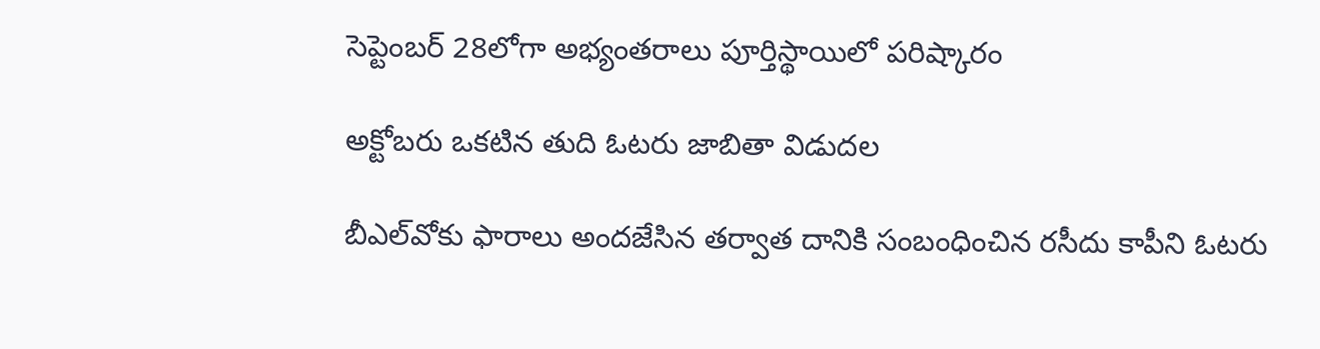సెప్టెంబర్‌ 28లోగా అభ్యంతరాలు పూర్తిస్థాయిలో పరిష్కారం

అక్టోబరు ఒకటిన తుది ఓటరు జాబితా విడుదల

బీఎల్‌వోకు ఫారాలు అందజేసిన తర్వాత దానికి సంబంధించిన రసీదు కాపీని ఓటరు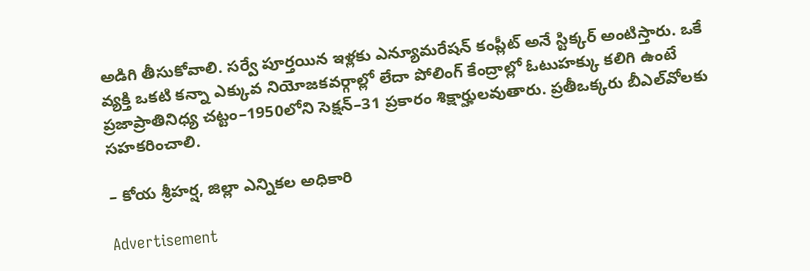అడిగి తీసుకోవాలి. సర్వే పూర్తయిన ఇళ్లకు ఎన్యూమరేషన్‌ కంప్లీట్‌ అనే స్టిక్కర్‌ అంటిస్తారు. ఒకే వ్యక్తి ఒకటి కన్నా ఎక్కువ నియోజకవర్గాల్లో లేదా పోలింగ్‌ కేంద్రాల్లో ఓటుహక్కు కలిగి ఉంటే ప్రజాప్రాతినిధ్య చట్టం–1950లోని సెక్షన్‌–31 ప్రకారం శిక్షార్హులవుతారు. ప్రతీఒక్కరు బీఎల్‌వోలకు సహకరించాలి.

– కోయ శ్రీహర్ష, జిల్లా ఎన్నికల అధికారి

Advertisement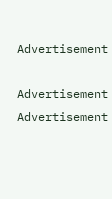Advertisement

Advertisement
Advertisement